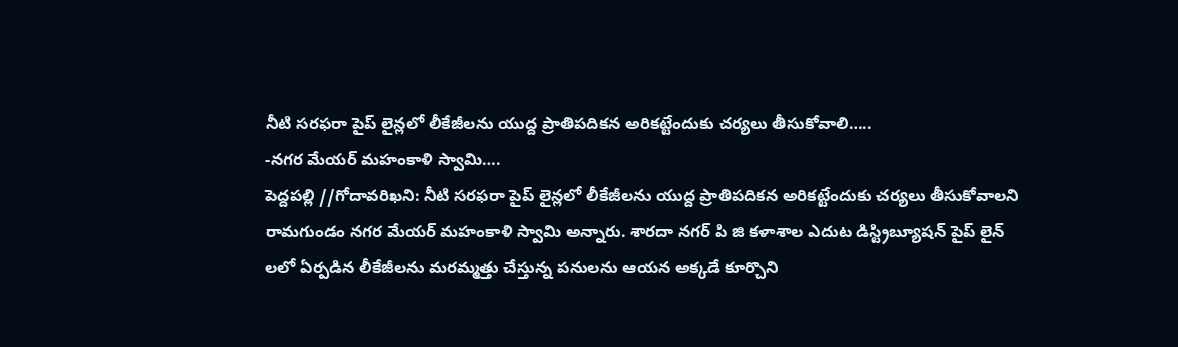నీటి సరఫరా పైప్ లైన్లలో లీకేజీలను యుద్ద ప్రాతిపదికన అరికట్టేందుకు చర్యలు తీసుకోవాలి…..
-నగర మేయర్ మహంకాళి స్వామి….
పెద్దపల్లి //గోదావరిఖని: నీటి సరఫరా పైప్ లైన్లలో లీకేజీలను యుద్ద ప్రాతిపదికన అరికట్టేందుకు చర్యలు తీసుకోవాలని రామగుండం నగర మేయర్ మహంకాళి స్వామి అన్నారు. శారదా నగర్ పి జి కళాశాల ఎదుట డిస్ట్రిబ్యూషన్ పైప్ లైన్ లలో ఏర్పడిన లీకేజీలను మరమ్మత్తు చేస్తున్న పనులను ఆయన అక్కడే కూర్చొని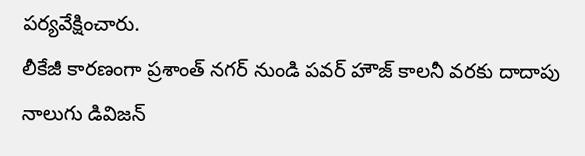పర్యవేక్షించారు.
లీకేజీ కారణంగా ప్రశాంత్ నగర్ నుండి పవర్ హౌజ్ కాలనీ వరకు దాదాపు నాలుగు డివిజన్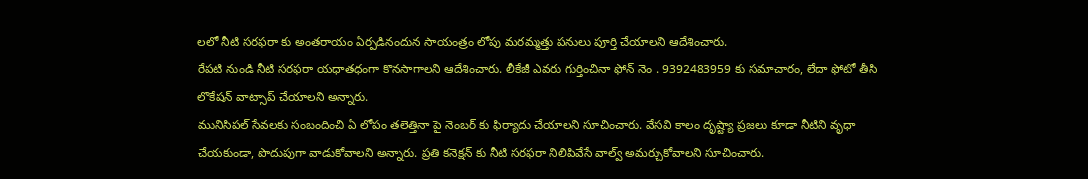లలో నీటి సరఫరా కు అంతరాయం ఏర్పడినందున సాయంత్రం లోపు మరమ్మత్తు పనులు పూర్తి చేయాలని ఆదేశించారు.
రేపటి నుండి నీటి సరఫరా యధాతధంగా కొనసాగాలని ఆదేశించారు. లీకేజీ ఎవరు గుర్తించినా ఫోన్ నెం . 9392483959 కు సమాచారం, లేదా ఫోటో తీసి లొకేషన్ వాట్సాప్ చేయాలని అన్నారు.
మునిసిపల్ సేవలకు సంబందించి ఏ లోపం తలెత్తినా పై నెంబర్ కు ఫిర్యాదు చేయాలని సూచించారు. వేసవి కాలం దృష్ట్యా ప్రజలు కూడా నీటిని వృధా చేయకుండా, పొదుపుగా వాడుకోవాలని అన్నారు. ప్రతి కనెక్షన్ కు నీటి సరఫరా నిలిపివేసే వాల్వ్ అమర్చుకోవాలని సూచించారు.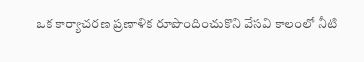ఒక కార్యాచరణ ప్రణాళిక రూపొందించుకొని వేసవి కాలంలో నీటి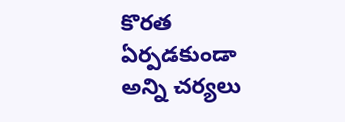కొరత ఏర్పడకుండా అన్ని చర్యలు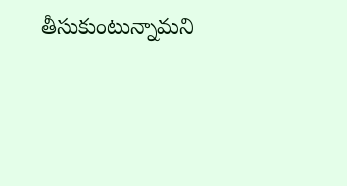తీసుకుంటున్నామని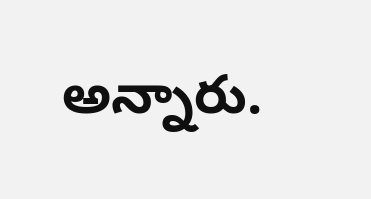అన్నారు.